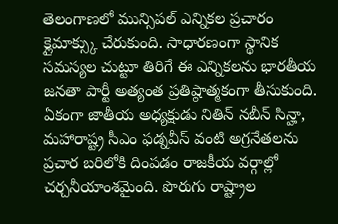తెలంగాణలో మున్సిపల్ ఎన్నికల ప్రచారం క్లైమాక్స్కు చేరుకుంది. సాధారణంగా స్థానిక సమస్యల చుట్టూ తిరిగే ఈ ఎన్నికలను భారతీయ జనతా పార్టీ అత్యంత ప్రతిష్ఠాత్మకంగా తీసుకుంది. ఏకంగా జాతీయ అధ్యక్షుడు నితిన్ నబీన్ సిన్హా, మహారాష్ట్ర సీఎం ఫడ్నవీస్ వంటి అగ్రనేతలను ప్రచార బరిలోకి దింపడం రాజకీయ వర్గాల్లో చర్చనీయాంశమైంది. పొరుగు రాష్ట్రాల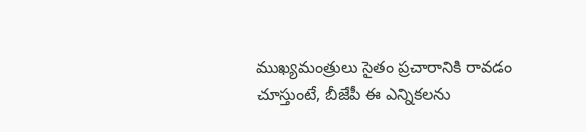ముఖ్యమంత్రులు సైతం ప్రచారానికి రావడం చూస్తుంటే, బీజేపీ ఈ ఎన్నికలను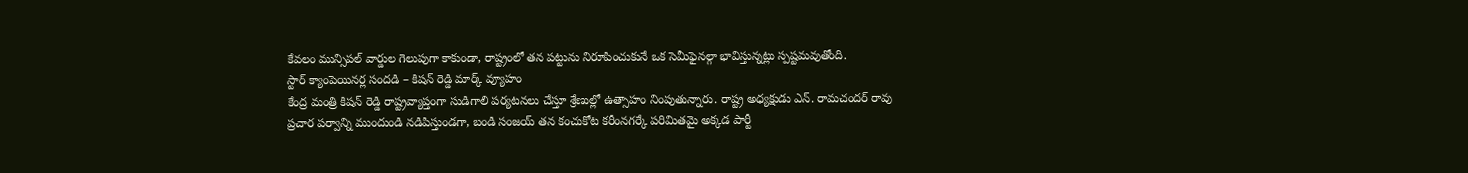కేవలం మున్సిపల్ వార్డుల గెలుపుగా కాకుండా, రాష్ట్రంలో తన పట్టును నిరూపించుకునే ఒక సెమీఫైనల్గా భావిస్తున్నట్లు స్పష్టమవుతోంది.
స్టార్ క్యాంపెయినర్ల సందడి – కిషన్ రెడ్డి మార్క్ వ్యూహం
కేంద్ర మంత్రి కిషన్ రెడ్డి రాష్ట్రవ్యాప్తంగా సుడిగాలి పర్యటనలు చేస్తూ శ్రేణుల్లో ఉత్సాహం నింపుతున్నారు. రాష్ట్ర అధ్యక్షుడు ఎన్. రామచందర్ రావు ప్రచార పర్వాన్ని ముందుండి నడిపిస్తుండగా, బండి సంజయ్ తన కంచుకోట కరీంనగర్కే పరిమితమై అక్కడ పార్టీ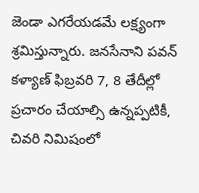జెండా ఎగరేయడమే లక్ష్యంగా శ్రమిస్తున్నారు. జనసేనాని పవన్ కళ్యాణ్ ఫిబ్రవరి 7, 8 తేదీల్లో ప్రచారం చేయాల్సి ఉన్నప్పటికీ, చివరి నిమిషంలో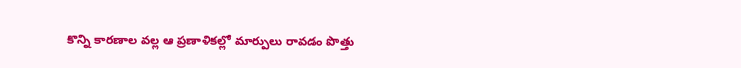కొన్ని కారణాల వల్ల ఆ ప్రణాళికల్లో మార్పులు రావడం పొత్తు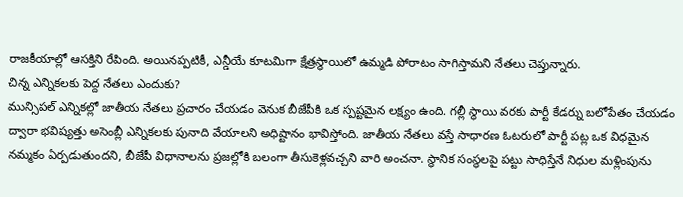రాజకీయాల్లో ఆసక్తిని రేపింది. అయినప్పటికీ, ఎన్డీయే కూటమిగా క్షేత్రస్థాయిలో ఉమ్మడి పోరాటం సాగిస్తామని నేతలు చెప్తున్నారు.
చిన్న ఎన్నికలకు పెద్ద నేతలు ఎందుకు?
మున్సిపల్ ఎన్నికల్లో జాతీయ నేతలు ప్రచారం చేయడం వెనుక బీజేపీకి ఒక స్పష్టమైన లక్ష్యం ఉంది. గల్లీ స్థాయి వరకు పార్టీ కేడర్ను బలోపేతం చేయడం ద్వారా భవిష్యత్తు అసెంబ్లీ ఎన్నికలకు పునాది వేయాలని అధిష్టానం భావిస్తోంది. జాతీయ నేతలు వస్తే సాధారణ ఓటరులో పార్టీ పట్ల ఒక విధమైన నమ్మకం ఏర్పడుతుందని, బీజేపీ విధానాలను ప్రజల్లోకి బలంగా తీసుకెళ్లవచ్చని వారి అంచనా. స్థానిక సంస్థలపై పట్టు సాధిస్తేనే నిధుల మళ్లింపును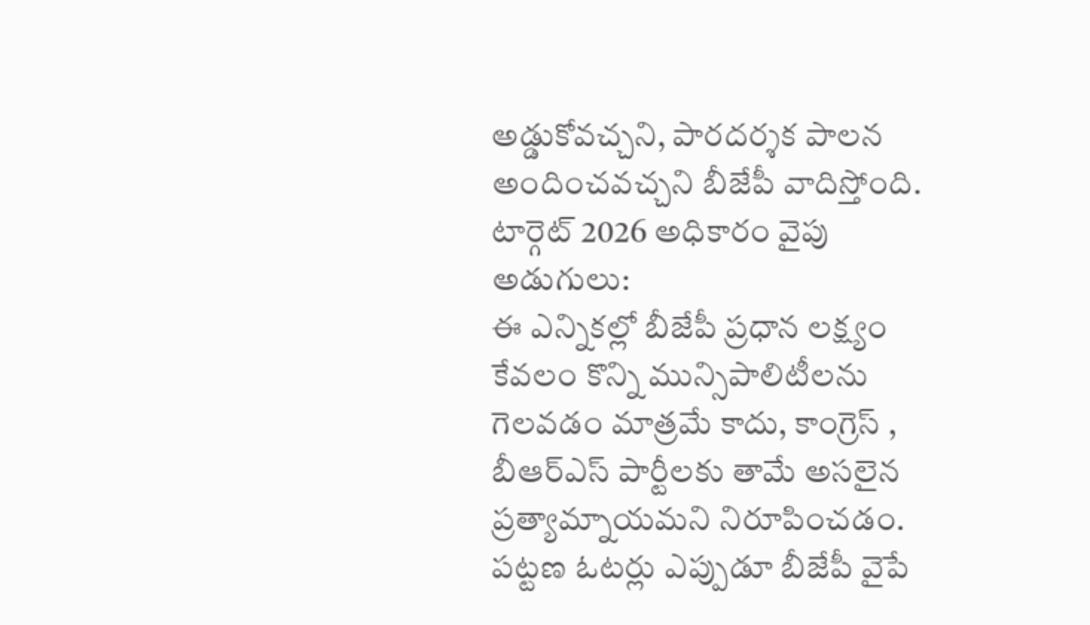అడ్డుకోవచ్చని, పారదర్శక పాలన అందించవచ్చని బీజేపీ వాదిస్తోంది.
టార్గెట్ 2026 అధికారం వైపు అడుగులు:
ఈ ఎన్నికల్లో బీజేపీ ప్రధాన లక్ష్యం కేవలం కొన్ని మున్సిపాలిటీలను గెలవడం మాత్రమే కాదు, కాంగ్రెస్ , బీఆర్ఎస్ పార్టీలకు తామే అసలైన ప్రత్యామ్నాయమని నిరూపించడం. పట్టణ ఓటర్లు ఎప్పుడూ బీజేపీ వైపే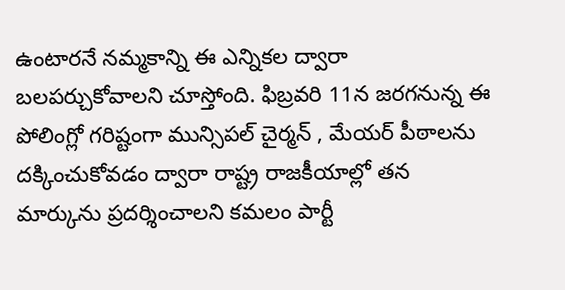ఉంటారనే నమ్మకాన్ని ఈ ఎన్నికల ద్వారా బలపర్చుకోవాలని చూస్తోంది. ఫిబ్రవరి 11న జరగనున్న ఈ పోలింగ్లో గరిష్టంగా మున్సిపల్ చైర్మన్ , మేయర్ పీఠాలను దక్కించుకోవడం ద్వారా రాష్ట్ర రాజకీయాల్లో తన మార్కును ప్రదర్శించాలని కమలం పార్టీ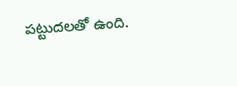పట్టుదలతో ఉంది.